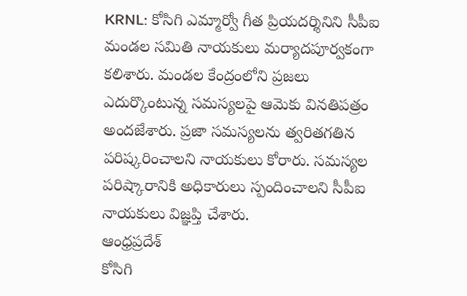KRNL: కోసిగి ఎమ్మార్వో గీత ప్రియదర్శినిని సీపీఐ మండల సమితి నాయకులు మర్యాదపూర్వకంగా కలిశారు. మండల కేంద్రంలోని ప్రజలు ఎదుర్కొంటున్న సమస్యలపై ఆమెకు వినతిపత్రం అందజేశారు. ప్రజా సమస్యలను త్వరితగతిన పరిష్కరించాలని నాయకులు కోరారు. సమస్యల పరిష్కారానికి అధికారులు స్పందించాలని సీపీఐ నాయకులు విజ్ఞప్తి చేశారు.
ఆంధ్రప్రదేశ్
కోసిగి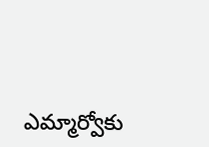ఎమ్మార్వోకు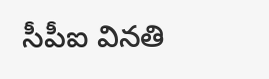సీపీఐ వినతి